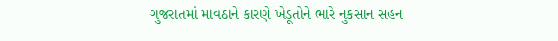ગુજરાતમાં માવઠાને કારણે ખેડૂતોને ભારે નુકસાન સહન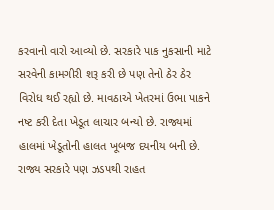કરવાનો વારો આવ્યો છે. સરકારે પાક નુકસાની માટે સરવેની કામગીરી શરૂ કરી છે પણ તેનો ઠેર ઠેર વિરોધ થઈ રહ્યો છે. માવઠાએ ખેતરમાં ઉભા પાકને નષ્ટ કરી દેતા ખેડૂત લાચાર બન્યો છે. રાજ્યમાં હાલમાં ખેડૂતોની હાલત ખૂબજ દયનીય બની છે. રાજ્ય સરકારે પણ ઝડપથી રાહત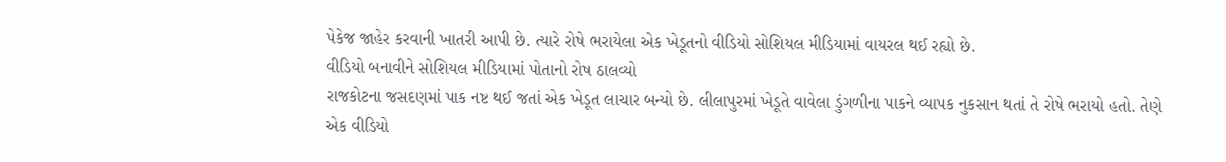પેકેજ જાહેર કરવાની ખાતરી આપી છે. ત્યારે રોષે ભરાયેલા એક ખેડૂતનો વીડિયો સોશિયલ મીડિયામાં વાયરલ થઈ રહ્યો છે.
વીડિયો બનાવીને સોશિયલ મીડિયામાં પોતાનો રોષ ઠાલવ્યો
રાજકોટના જસદણમાં પાક નષ્ટ થઈ જતાં એક ખેડૂત લાચાર બન્યો છે. લીલાપુરમાં ખેડૂતે વાવેલા ડુંગળીના પાકને વ્યાપક નુકસાન થતાં તે રોષે ભરાયો હતો. તેણે એક વીડિયો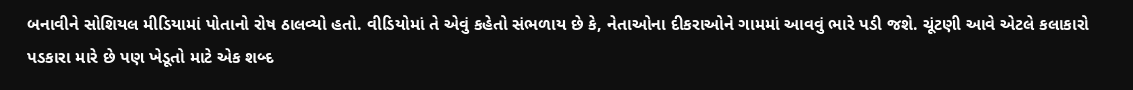બનાવીને સોશિયલ મીડિયામાં પોતાનો રોષ ઠાલવ્યો હતો. વીડિયોમાં તે એવું કહેતો સંભળાય છે કે, નેતાઓના દીકરાઓને ગામમાં આવવું ભારે પડી જશે. ચૂંટણી આવે એટલે કલાકારો પડકારા મારે છે પણ ખેડૂતો માટે એક શબ્દ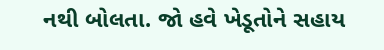નથી બોલતા. જો હવે ખેડૂતોને સહાય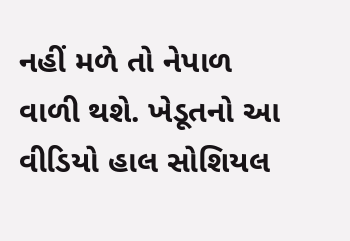નહીં મળે તો નેપાળ વાળી થશે. ખેડૂતનો આ વીડિયો હાલ સોશિયલ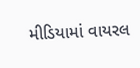મીડિયામાં વાયરલ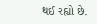થઈ રહ્યો છે.